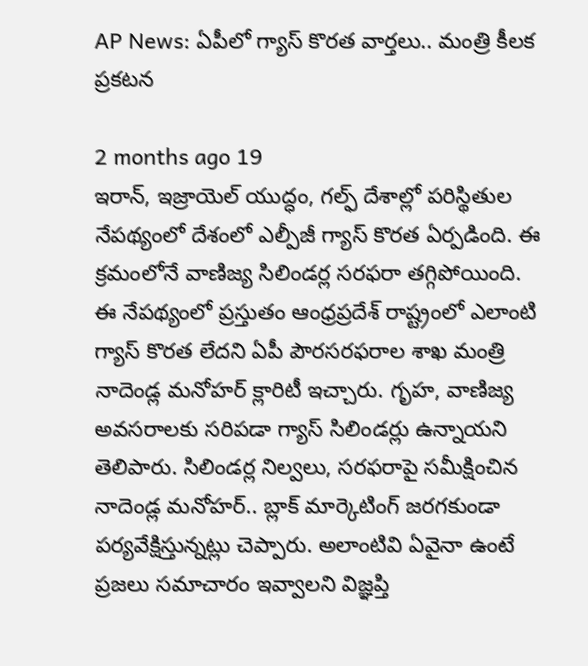AP News: ఏపీలో గ్యాస్ కొరత వార్తలు.. మంత్రి కీలక ప్రకటన

2 months ago 19
ఇరాన్, ఇజ్రాయెల్ యుద్ధం, గల్ఫ్ దేశాల్లో పరిస్థితుల నేపథ్యంలో దేశంలో ఎల్పీజీ గ్యాస్ కొరత ఏర్పడింది. ఈ క్రమంలోనే వాణిజ్య సిలిండర్ల సరఫరా తగ్గిపోయింది. ఈ నేపథ్యంలో ప్రస్తుతం ఆంధ్రప్రదేశ్ రాష్ట్రంలో ఎలాంటి గ్యాస్ కొరత లేదని ఏపీ పౌరసరఫరాల శాఖ మంత్రి నాదెండ్ల మనోహర్ క్లారిటీ ఇచ్చారు. గృహ, వాణిజ్య అవసరాలకు సరిపడా గ్యాస్ సిలిండర్లు ఉన్నాయని తెలిపారు. సిలిండర్ల నిల్వలు, సరఫరాపై సమీక్షించిన నాదెండ్ల మనోహర్.. బ్లాక్ మార్కెటింగ్ జరగకుండా పర్యవేక్షిస్తున్నట్లు చెప్పారు. అలాంటివి ఏవైనా ఉంటే ప్రజలు సమాచారం ఇవ్వాలని విజ్ఞప్తి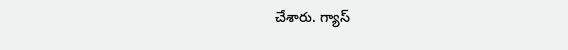చేశారు. గ్యాస్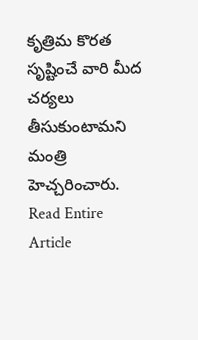కృత్రిమ కొరత సృష్టించే వారి మీద చర్యలు తీసుకుంటామని మంత్రి హెచ్చరించారు.
Read Entire Article